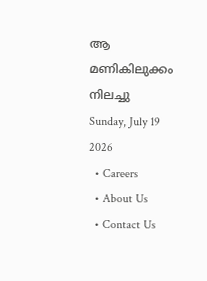ആ മണികിലുക്കം നിലച്ചു
Sunday, July 19 2026
  • Careers
  • About Us
  • Contact Us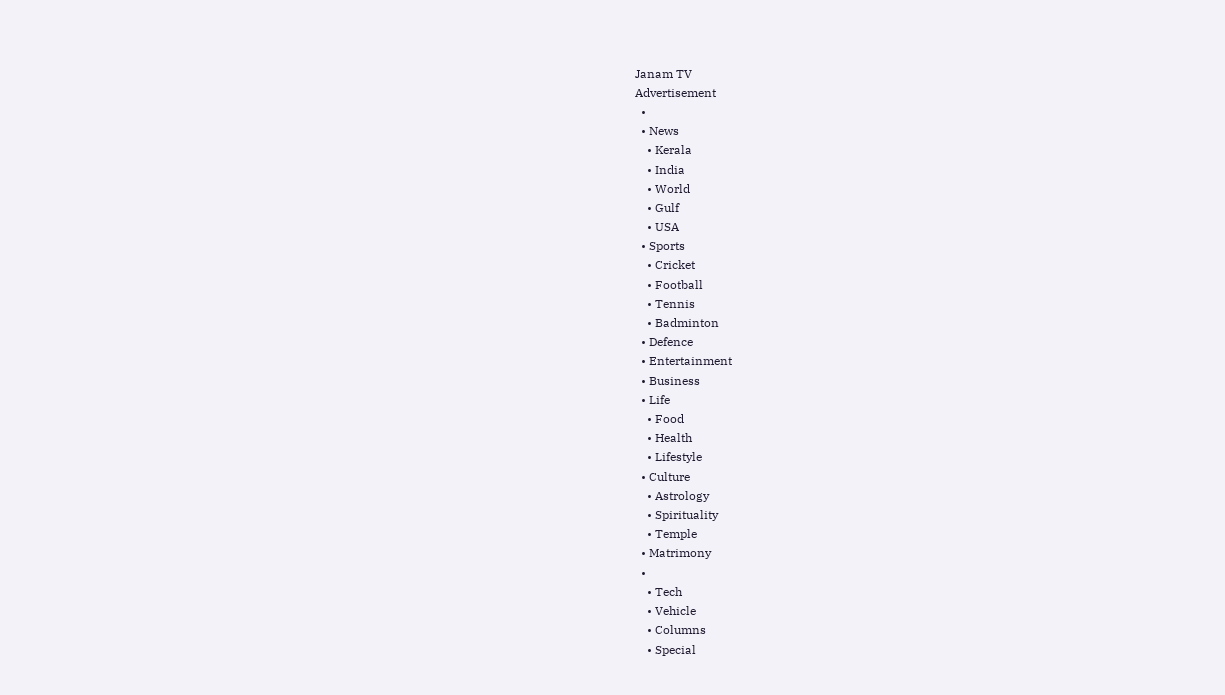Janam TV
Advertisement
  •
  • News
    • Kerala
    • India
    • World
    • Gulf
    • USA
  • Sports
    • Cricket
    • Football
    • Tennis
    • Badminton
  • Defence
  • Entertainment
  • Business
  • Life
    • Food
    • Health
    • Lifestyle
  • Culture
    • Astrology
    • Spirituality
    • Temple
  • Matrimony
  •
    • Tech
    • Vehicle
    • Columns
    • Special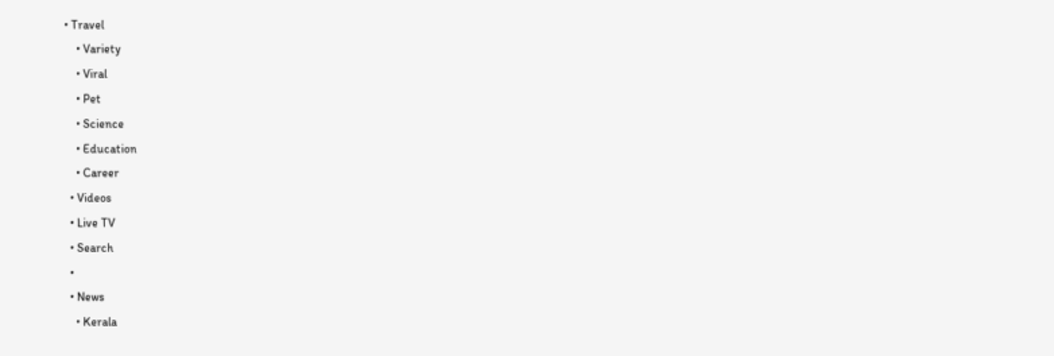• Travel
    • Variety
    • Viral
    • Pet
    • Science
    • Education
    • Career
  • Videos
  • Live TV
  • Search
  •
  • News
    • Kerala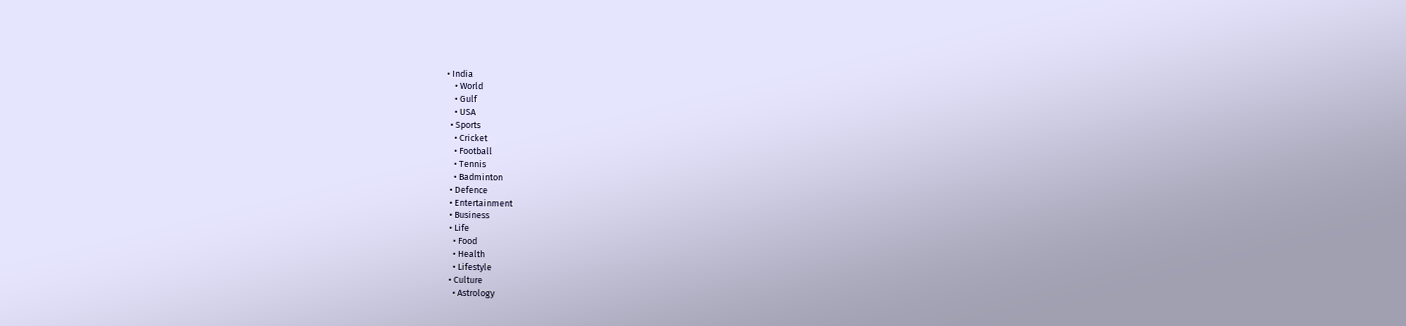• India
    • World
    • Gulf
    • USA
  • Sports
    • Cricket
    • Football
    • Tennis
    • Badminton
  • Defence
  • Entertainment
  • Business
  • Life
    • Food
    • Health
    • Lifestyle
  • Culture
    • Astrology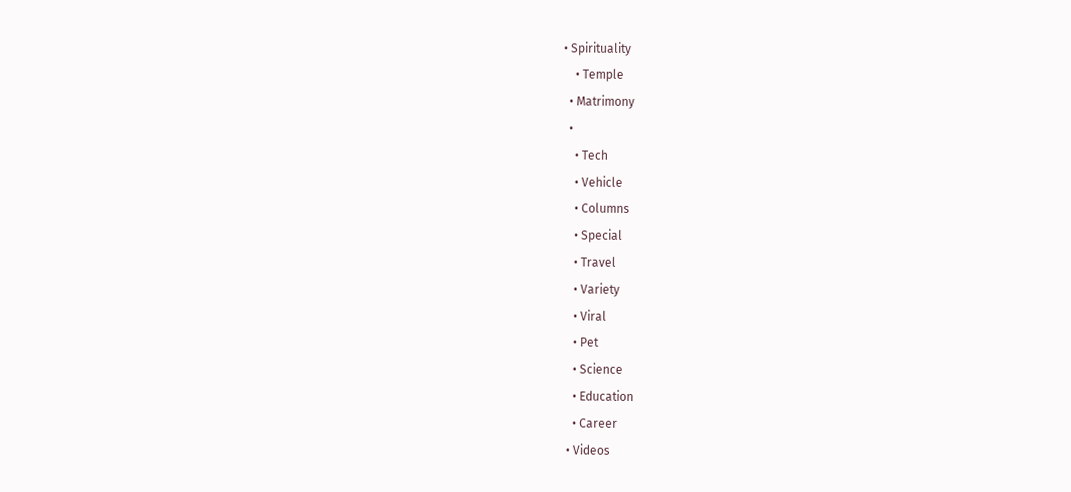• Spirituality
    • Temple
  • Matrimony
  •
    • Tech
    • Vehicle
    • Columns
    • Special
    • Travel
    • Variety
    • Viral
    • Pet
    • Science
    • Education
    • Career
  • Videos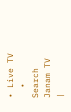• Live TV
  • Search
Janam TV
|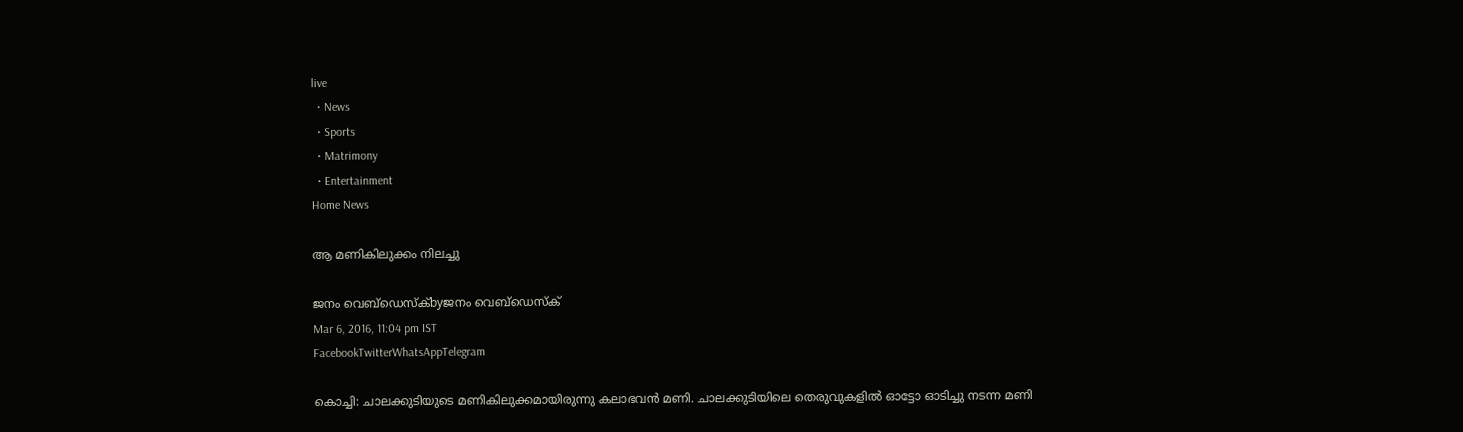live
  • News
  • Sports
  • Matrimony
  • Entertainment
Home News

ആ മണികിലുക്കം നിലച്ചു

ജനം വെബ്‌ഡെസ്ക്byജനം വെബ്‌ഡെസ്ക്
Mar 6, 2016, 11:04 pm IST
FacebookTwitterWhatsAppTelegram

കൊച്ചി: ചാലക്കുടിയുടെ മണികിലുക്കമായിരുന്നു കലാഭവന്‍ മണി. ചാലക്കുടിയിലെ തെരുവുകളില്‍ ഓട്ടോ ഓടിച്ചു നടന്ന മണി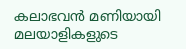കലാഭവന്‍ മണിയായി മലയാളികളുടെ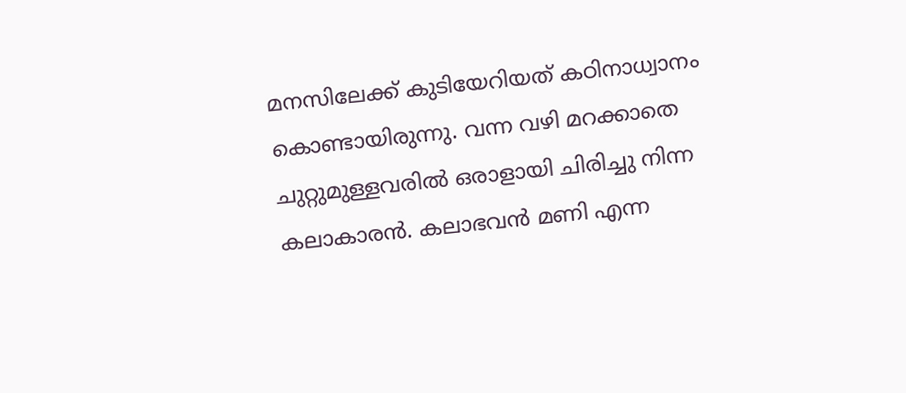മനസിലേക്ക് കുടിയേറിയത് കഠിനാധ്വാനം കൊണ്ടായിരുന്നു. വന്ന വഴി മറക്കാതെ ചുറ്റുമുള്ളവരില്‍ ഒരാളായി ചിരിച്ചു നിന്ന കലാകാരന്‍. കലാഭവന്‍ മണി എന്ന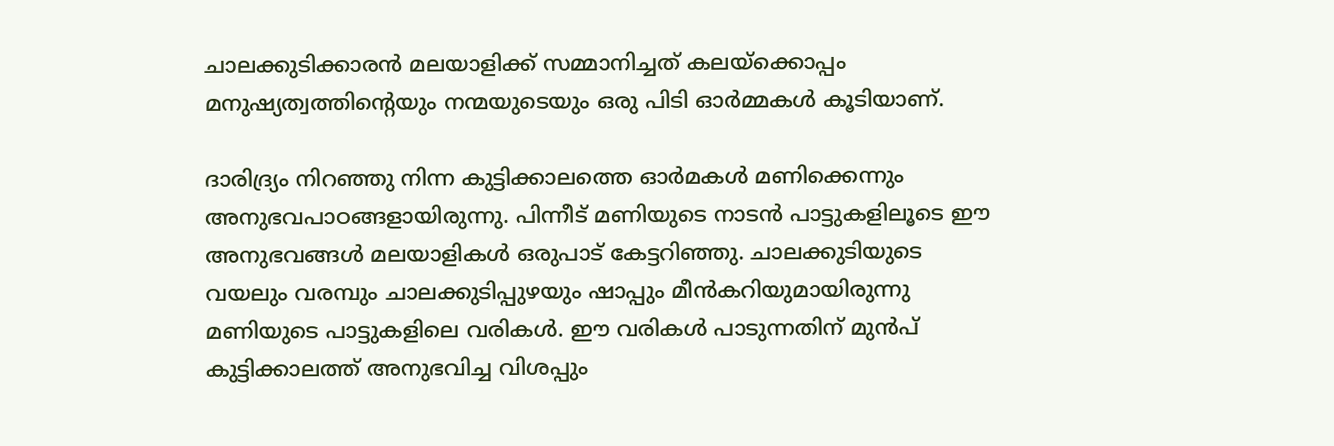ചാലക്കുടിക്കാരന്‍ മലയാളിക്ക് സമ്മാനിച്ചത് കലയ്‌ക്കൊപ്പം മനുഷ്യത്വത്തിന്റെയും നന്മയുടെയും ഒരു പിടി ഓര്‍മ്മകള്‍ കൂടിയാണ്.

ദാരിദ്ര്യം നിറഞ്ഞു നിന്ന കുട്ടിക്കാലത്തെ ഓര്‍മകള്‍ മണിക്കെന്നും അനുഭവപാഠങ്ങളായിരുന്നു. പിന്നീട് മണിയുടെ നാടന്‍ പാട്ടുകളിലൂടെ ഈ അനുഭവങ്ങള്‍ മലയാളികള്‍ ഒരുപാട് കേട്ടറിഞ്ഞു. ചാലക്കുടിയുടെ വയലും വരമ്പും ചാലക്കുടിപ്പുഴയും ഷാപ്പും മീന്‍കറിയുമായിരുന്നു മണിയുടെ പാട്ടുകളിലെ വരികള്‍. ഈ വരികള്‍ പാടുന്നതിന് മുന്‍പ് കുട്ടിക്കാലത്ത് അനുഭവിച്ച വിശപ്പും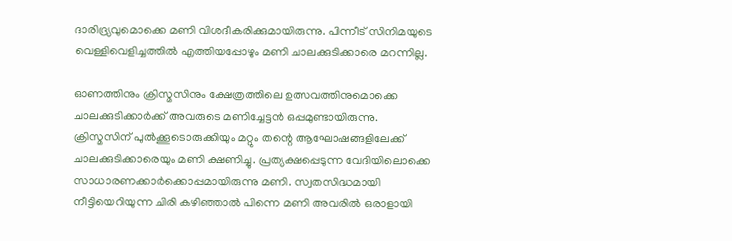ദാരിദ്ര്യവുമൊക്കെ മണി വിശദീകരിക്കുമായിരുന്നു. പിന്നീട് സിനിമയുടെ വെള്ളിവെളിച്ചത്തില്‍ എത്തിയപ്പോഴും മണി ചാലക്കുടിക്കാരെ മറന്നില്ല.

ഓണത്തിനും ക്രിസ്മസിനും ക്ഷേത്രത്തിലെ ഉത്സവത്തിനുമൊക്കെ ചാലക്കുടിക്കാര്‍ക്ക് അവരുടെ മണിച്ചേട്ടന്‍ ഒപ്പമുണ്ടായിരുന്നു. ക്രിസ്മസിന് പുല്‍ക്കൂടൊരുക്കിയും മറ്റും തന്റെ ആഘോഷങ്ങളിലേക്ക് ചാലക്കുടിക്കാരെയും മണി ക്ഷണിച്ചു. പ്രത്യക്ഷപ്പെടുന്ന വേദിയിലൊക്കെ സാധാരണക്കാര്‍ക്കൊപ്പമായിരുന്നു മണി. സ്വതസിദ്ധമായി നീട്ടിയെറിയുന്ന ചിരി കഴിഞ്ഞാല്‍ പിന്നെ മണി അവരില്‍ ഒരാളായി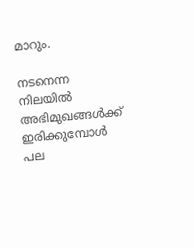മാറും.

നടനെന്ന നിലയില്‍ അഭിമുഖങ്ങള്‍ക്ക് ഇരിക്കുമ്പോള്‍ പല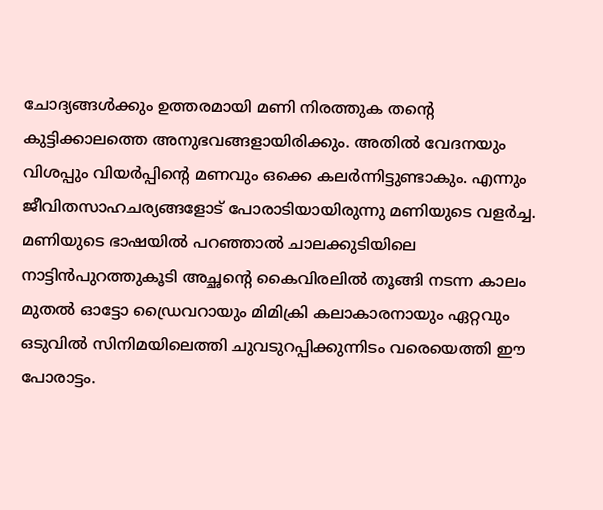ചോദ്യങ്ങള്‍ക്കും ഉത്തരമായി മണി നിരത്തുക തന്റെ കുട്ടിക്കാലത്തെ അനുഭവങ്ങളായിരിക്കും. അതില്‍ വേദനയും വിശപ്പും വിയര്‍പ്പിന്റെ മണവും ഒക്കെ കലര്‍ന്നിട്ടുണ്ടാകും. എന്നും ജീവിതസാഹചര്യങ്ങളോട് പോരാടിയായിരുന്നു മണിയുടെ വളര്‍ച്ച. മണിയുടെ ഭാഷയില്‍ പറഞ്ഞാല്‍ ചാലക്കുടിയിലെ നാട്ടിന്‍പുറത്തുകൂടി അച്ഛന്റെ കൈവിരലില്‍ തൂങ്ങി നടന്ന കാലം മുതല്‍ ഓട്ടോ ഡ്രൈവറായും മിമിക്രി കലാകാരനായും ഏറ്റവും ഒടുവില്‍ സിനിമയിലെത്തി ചുവടുറപ്പിക്കുന്നിടം വരെയെത്തി ഈ പോരാട്ടം.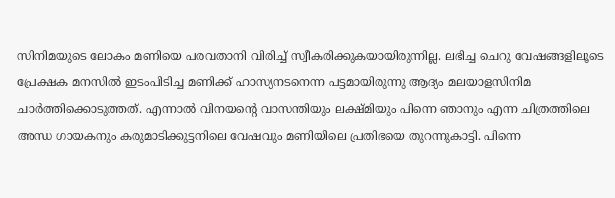സിനിമയുടെ ലോകം മണിയെ പരവതാനി വിരിച്ച് സ്വീകരിക്കുകയായിരുന്നില്ല. ലഭിച്ച ചെറു വേഷങ്ങളിലൂടെ പ്രേക്ഷക മനസില്‍ ഇടംപിടിച്ച മണിക്ക് ഹാസ്യനടനെന്ന പട്ടമായിരുന്നു ആദ്യം മലയാളസിനിമ ചാര്‍ത്തിക്കൊടുത്തത്. എന്നാല്‍ വിനയന്റെ വാസന്തിയും ലക്ഷ്മിയും പിന്നെ ഞാനും എന്ന ചിത്രത്തിലെ അന്ധ ഗായകനും കരുമാടിക്കുട്ടനിലെ വേഷവും മണിയിലെ പ്രതിഭയെ തുറന്നുകാട്ടി. പിന്നെ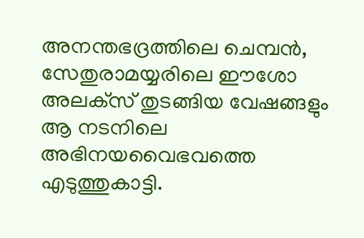അനന്തഭദ്രത്തിലെ ചെമ്പന്‍, സേതുരാമയ്യരിലെ ഈശോ അലക്‌സ് തുടങ്ങിയ വേഷങ്ങളും ആ നടനിലെ അഭിനയവൈഭവത്തെ എടുത്തുകാട്ടി.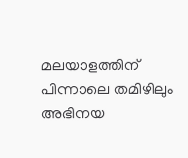മലയാളത്തിന് പിന്നാലെ തമിഴിലും അഭിനയ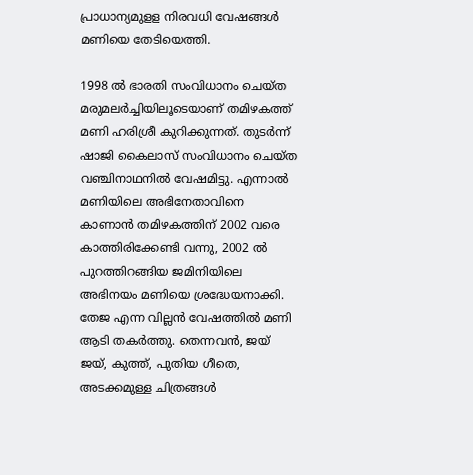പ്രാധാന്യമുളള നിരവധി വേഷങ്ങള്‍ മണിയെ തേടിയെത്തി.

1998 ല്‍ ഭാരതി സംവിധാനം ചെയ്ത മരുമലര്‍ച്ചിയിലൂടെയാണ് തമിഴകത്ത് മണി ഹരിശ്രീ കുറിക്കുന്നത്. തുടര്‍ന്ന് ഷാജി കൈലാസ് സംവിധാനം ചെയ്ത വഞ്ചിനാഥനില്‍ വേഷമിട്ടു. എന്നാല്‍ മണിയിലെ അഭിനേതാവിനെ കാണാന്‍ തമിഴകത്തിന് 2002 വരെ കാത്തിരിക്കേണ്ടി വന്നു, 2002 ല്‍ പുറത്തിറങ്ങിയ ജമിനിയിലെ അഭിനയം മണിയെ ശ്രദ്ധേയനാക്കി. തേജ എന്ന വില്ലന്‍ വേഷത്തില്‍ മണി ആടി തകര്‍ത്തു. തെന്നവന്‍, ജയ് ജയ്, കുത്ത്, പുതിയ ഗീതെ, അടക്കമുള്ള ചിത്രങ്ങള്‍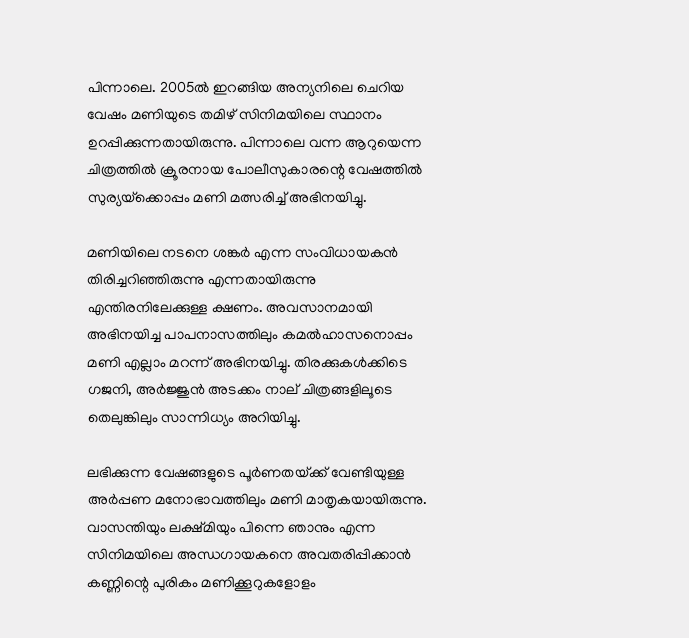പിന്നാലെ. 2005ല്‍ ഇറങ്ങിയ അന്യനിലെ ചെറിയ വേഷം മണിയുടെ തമിഴ് സിനിമയിലെ സ്ഥാനം ഉറപ്പിക്കുന്നതായിരുന്നു. പിന്നാലെ വന്ന ആറുയെന്ന ചിത്രത്തില്‍ ക്രൂരനായ പോലീസുകാരന്റെ വേഷത്തില്‍ സുര്യയ്‌ക്കൊപ്പം മണി മത്സരിച്ച് അഭിനയിച്ചു.

മണിയിലെ നടനെ ശങ്കര്‍ എന്ന സംവിധായകന്‍ തിരിച്ചറിഞ്ഞിരുന്നു എന്നതായിരുന്നു എന്തിരനിലേക്കുള്ള ക്ഷണം. അവസാനമായി അഭിനയിച്ച പാപനാസത്തിലും കമല്‍ഹാസനൊപ്പം മണി എല്ലാം മറന്ന് അഭിനയിച്ചു. തിരക്കുകള്‍ക്കിടെ ഗജനി, അര്‍ജ്ജുന്‍ അടക്കം നാല് ചിത്രങ്ങളിലൂടെ തെലുങ്കിലും സാന്നിധ്യം അറിയിച്ചു.

ലഭിക്കുന്ന വേഷങ്ങളുടെ പൂര്‍ണതയ്‌ക്ക് വേണ്ടിയുള്ള അര്‍പ്പണ മനോഭാവത്തിലും മണി മാതൃകയായിരുന്നു. വാസന്തിയും ലക്ഷ്മിയും പിന്നെ ഞാനും എന്ന സിനിമയിലെ അന്ധഗായകനെ അവതരിപ്പിക്കാന്‍ കണ്ണിന്റെ പുരികം മണിക്കൂറുകളോളം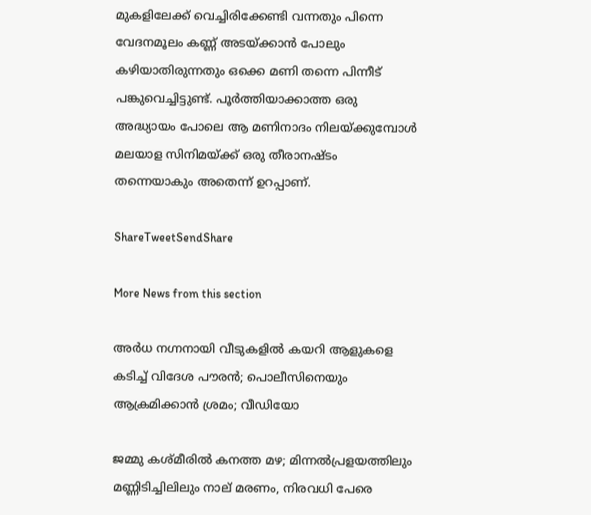മുകളിലേക്ക് വെച്ചിരിക്കേണ്ടി വന്നതും പിന്നെ വേദനമൂലം കണ്ണ് അടയ്‌ക്കാന്‍ പോലും കഴിയാതിരുന്നതും ഒക്കെ മണി തന്നെ പിന്നീട് പങ്കുവെച്ചിട്ടുണ്ട്. പൂര്‍ത്തിയാക്കാത്ത ഒരു അദ്ധ്യായം പോലെ ആ മണിനാദം നിലയ്‌ക്കുമ്പോള്‍ മലയാള സിനിമയ്‌ക്ക് ഒരു തീരാനഷ്ടം തന്നെയാകും അതെന്ന് ഉറപ്പാണ്.

ShareTweetSendShare

More News from this section

അർധ നഗ്നനായി വീടുകളിൽ കയറി ആളുകളെ കടിച്ച് വിദേശ പൗരന്‍; പൊലീസിനെയും ആക്രമിക്കാൻ ശ്രമം; വീഡിയോ

ജമ്മു കശ്മീരിൽ കനത്ത മഴ; മിന്നൽപ്രളയത്തിലും മണ്ണിടിച്ചിലിലും നാല് മരണം, നിരവധി പേരെ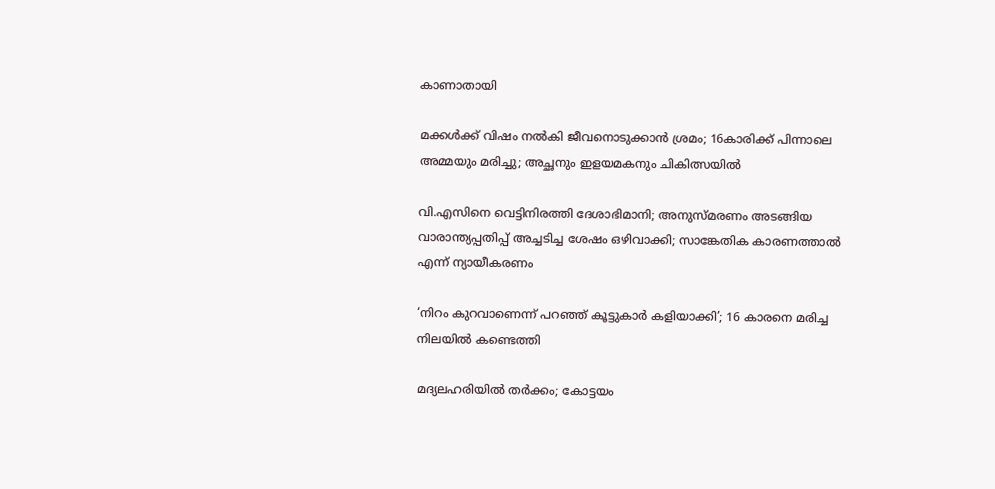കാണാതായി

മക്കൾക്ക് വിഷം നൽകി ജീവനൊടുക്കാൻ ശ്രമം; 16കാരിക്ക് പിന്നാലെ അമ്മയും മരിച്ചു; അച്ഛനും ഇളയമകനും ചികിത്സയിൽ

വി.എസിനെ വെട്ടിനിരത്തി ദേശാഭിമാനി; അനുസ്മരണം അടങ്ങിയ വാരാന്ത്യപ്പതിപ്പ് അച്ചടിച്ച ശേഷം ഒഴിവാക്കി; സാങ്കേതിക കാരണത്താൽ എന്ന് ന്യായീകരണം

‘നിറം കുറവാണെന്ന് പറഞ്ഞ് കൂട്ടുകാർ കളിയാക്കി’; 16 കാരനെ മരിച്ച നിലയിൽ കണ്ടെത്തി

മദ്യലഹരിയിൽ തർക്കം; കോട്ടയം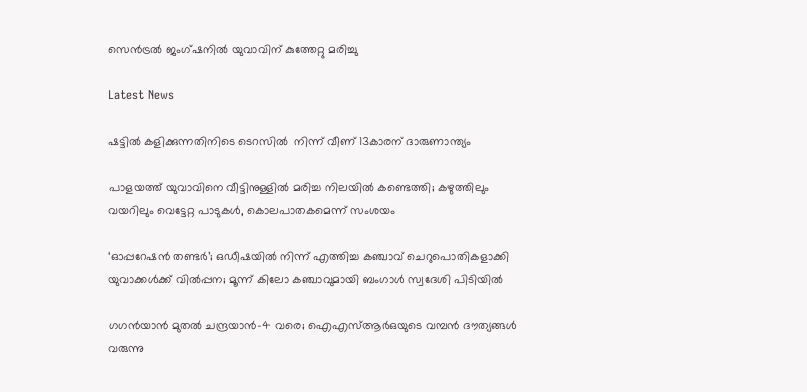സെൻട്രൽ ജംഗ്ഷനിൽ യുവാവിന് കുത്തേറ്റു മരിച്ചു

Latest News

ഷട്ടിൽ കളിക്കുന്നതിനിടെ ടെറസിൽ  നിന്ന് വീണ് 13കാരന് ദാരുണാന്ത്യം

പാളയത്ത് യുവാവിനെ വീട്ടിനുള്ളിൽ മരിച്ച നിലയിൽ കണ്ടെത്തി; കഴുത്തിലും വയറിലും വെട്ടേറ്റ പാടുകൾ, കൊലപാതകമെന്ന് സംശയം

‘ഓപ്പറേഷന്‍ തണ്ടര്‍’; ഒഡീഷയില്‍ നിന്ന് എത്തിച്ച കഞ്ചാവ് ചെറുപൊതികളാക്കി യുവാക്കള്‍ക്ക് വില്‍പ്പന; മൂന്ന് കിലോ കഞ്ചാവുമായി ബംഗാള്‍ സ്വദേശി പിടിയില്‍

ഗഗന്‍യാന്‍ മുതല്‍ ചന്ദ്രയാന്‍-4 വരെ; ഐഎസ്ആര്‍ഒയുടെ വമ്പന്‍ ദൗത്യങ്ങള്‍ വരുന്നു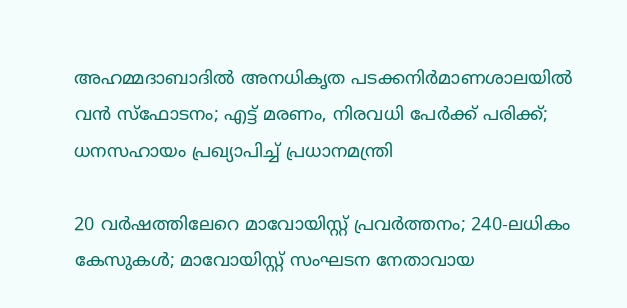അഹമ്മദാബാദില്‍ അനധികൃത പടക്കനിര്‍മാണശാലയില്‍ വന്‍ സ്‌ഫോടനം; എട്ട് മരണം, നിരവധി പേര്‍ക്ക് പരിക്ക്; ധനസഹായം പ്രഖ്യാപിച്ച് പ്രധാനമന്ത്രി

20 വര്‍ഷത്തിലേറെ മാവോയിസ്റ്റ് പ്രവര്‍ത്തനം; 240-ലധികം കേസുകള്‍; മാവോയിസ്റ്റ് സംഘടന നേതാവായ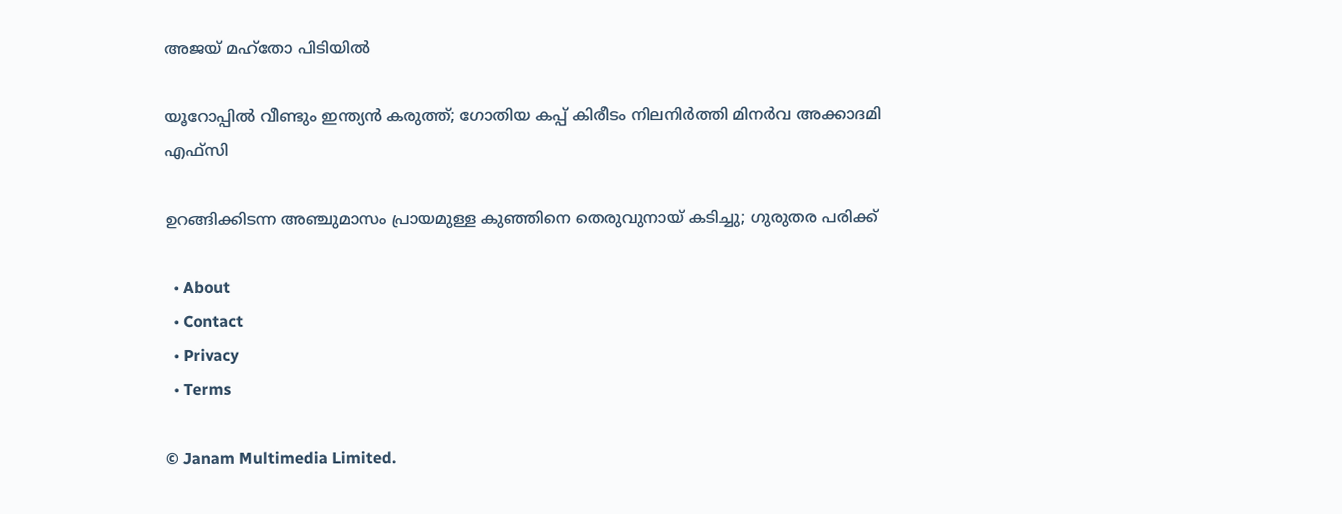അജയ് മഹ്‌തോ പിടിയില്‍

യൂറോപ്പില്‍ വീണ്ടും ഇന്ത്യന്‍ കരുത്ത്; ഗോതിയ കപ്പ് കിരീടം നിലനിര്‍ത്തി മിനര്‍വ അക്കാദമി എഫ്‌സി

ഉറങ്ങിക്കിടന്ന അഞ്ചുമാസം പ്രായമുള്ള കുഞ്ഞിനെ തെരുവുനായ് കടിച്ചു; ഗുരുതര പരിക്ക്

  • About
  • Contact
  • Privacy
  • Terms

© Janam Multimedia Limited.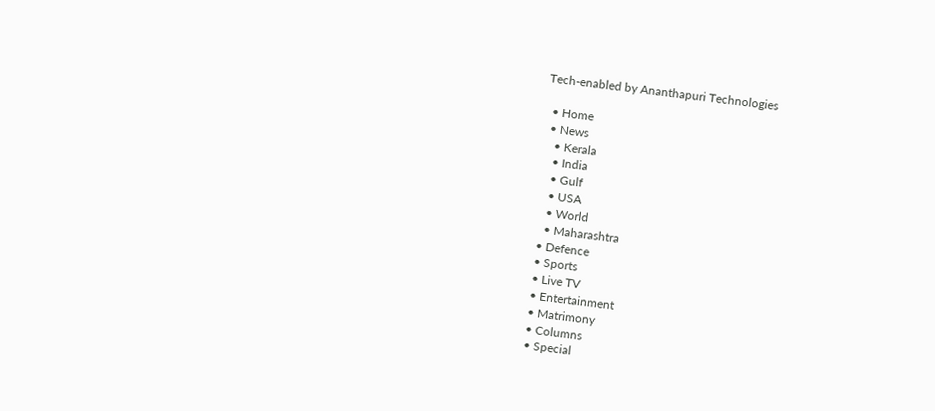Tech-enabled by Ananthapuri Technologies

  • Home
  • News
    • Kerala
    • India
    • Gulf
    • USA
    • World
    • Maharashtra
  • Defence
  • Sports
  • Live TV
  • Entertainment
  • Matrimony
  • Columns
  • Special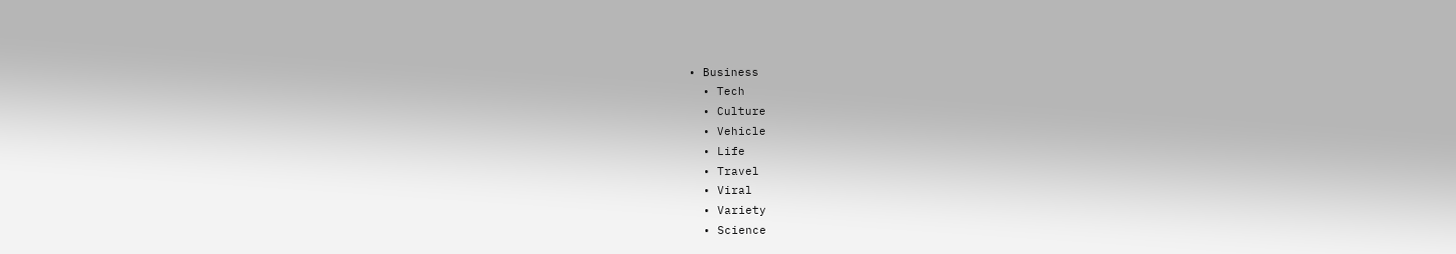• Business
  • Tech
  • Culture
  • Vehicle
  • Life
  • Travel
  • Viral
  • Variety
  • Science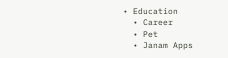• Education
  • Career
  • Pet
  • Janam Apps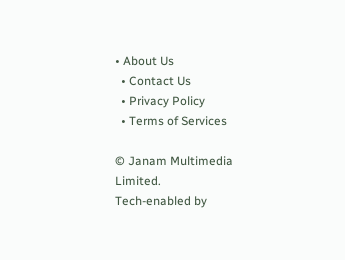• About Us
  • Contact Us
  • Privacy Policy
  • Terms of Services

© Janam Multimedia Limited.
Tech-enabled by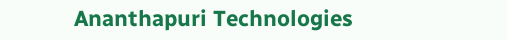Ananthapuri Technologies